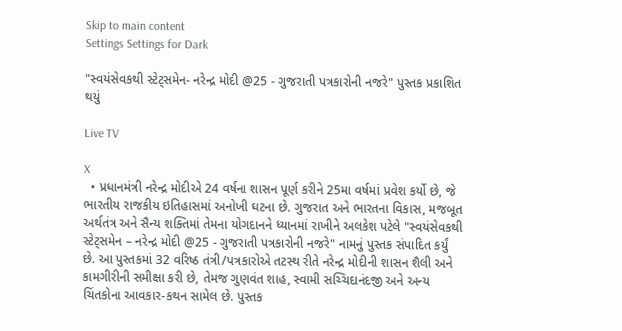Skip to main content
Settings Settings for Dark

"સ્વયંસેવકથી સ્ટેટ્સમેન- નરેન્દ્ર મોદી @25 - ગુજરાતી પત્રકારોની નજરે" પુસ્તક પ્રકાશિત થયું

Live TV

X
  • પ્રધાનમંત્રી નરેન્દ્ર મોદીએ 24 વર્ષના શાસન પૂર્ણ કરીને 25મા વર્ષમાં પ્રવેશ કર્યો છે, જે ભારતીય રાજકીય ઇતિહાસમાં અનોખી ઘટના છે. ગુજરાત અને ભારતના વિકાસ, મજબૂત અર્થતંત્ર અને સૈન્ય શક્તિમાં તેમના યોગદાનને ધ્યાનમાં રાખીને અલકેશ પટેલે "સ્વયંસેવકથી સ્ટેટ્સમેન – નરેન્દ્ર મોદી @25 - ગુજરાતી પત્રકારોની નજરે" નામનું પુસ્તક સંપાદિત કર્યું છે. આ પુસ્તકમાં 32 વરિષ્ઠ તંત્રી/પત્રકારોએ તટસ્થ રીતે નરેન્દ્ર મોદીની શાસન શૈલી અને કામગીરીની સમીક્ષા કરી છે, તેમજ ગુણવંત શાહ, સ્વામી સચ્ચિદાનંદજી અને અન્ય ચિંતકોના આવકાર-કથન સામેલ છે. પુસ્તક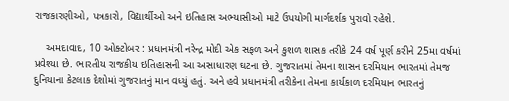રાજકારણીઓ, પત્રકારો, વિદ્યાર્થીઓ અને ઇતિહાસ અભ્યાસીઓ માટે ઉપયોગી માર્ગદર્શક પુરાવો રહેશે.

    અમદાવાદ, 10 ઓક્ટોબર : પ્રધાનમંત્રી નરેન્દ્ર મોદી એક સફળ અને કુશળ શાસક તરીકે 24 વર્ષ પૂર્ણ કરીને 25મા વર્ષમાં પ્રવેશ્યા છે. ભારતીય રાજકીય ઇતિહાસની આ અસાધારણ ઘટના છે. ગુજરાતમાં તેમના શાસન દરમિયાન ભારતમાં તેમજ દુનિયાના કેટલાક દેશોમાં ગુજરાતનું માન વધ્યું હતું. અને હવે પ્રધાનમંત્રી તરીકેના તેમના કાર્યકાળ દરમિયાન ભારતનું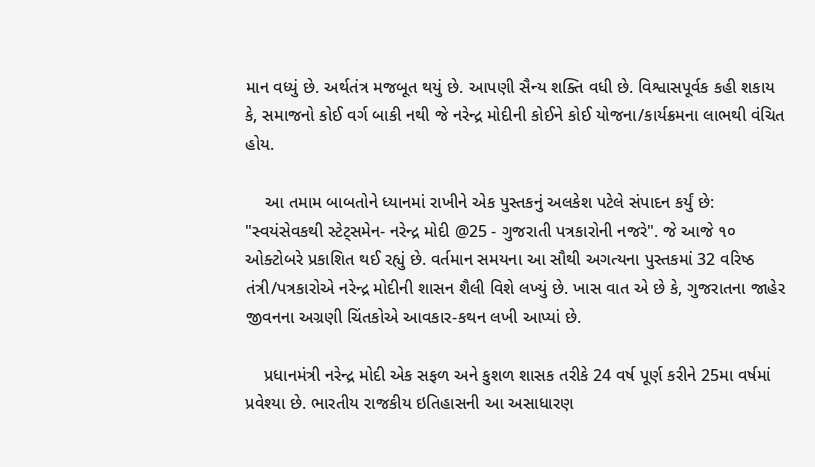માન વધ્યું છે. અર્થતંત્ર મજબૂત થયું છે. આપણી સૈન્ય શક્તિ વધી છે. વિશ્વાસપૂર્વક કહી શકાય કે, સમાજનો કોઈ વર્ગ બાકી નથી જે નરેન્દ્ર મોદીની કોઈને કોઈ યોજના/કાર્યક્રમના લાભથી વંચિત હોય.

    આ તમામ બાબતોને ધ્યાનમાં રાખીને એક પુસ્તકનું અલકેશ પટેલે સંપાદન કર્યું છે: "સ્વયંસેવકથી સ્ટેટ્સમેન- નરેન્દ્ર મોદી @25 - ગુજરાતી પત્રકારોની નજરે". જે આજે ૧૦ ઓક્ટોબરે પ્રકાશિત થઈ રહ્યું છે. વર્તમાન સમયના આ સૌથી અગત્યના પુસ્તકમાં 32 વરિષ્ઠ તંત્રી/પત્રકારોએ નરેન્દ્ર મોદીની શાસન શૈલી વિશે લખ્યું છે. ખાસ વાત એ છે કે, ગુજરાતના જાહેર જીવનના અગ્રણી ચિંતકોએ આવકાર-કથન લખી આપ્યાં છે.

    પ્રધાનમંત્રી નરેન્દ્ર મોદી એક સફળ અને કુશળ શાસક તરીકે 24 વર્ષ પૂર્ણ કરીને 25મા વર્ષમાં પ્રવેશ્યા છે. ભારતીય રાજકીય ઇતિહાસની આ અસાધારણ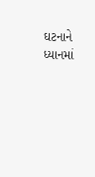ઘટનાને ધ્યાનમાં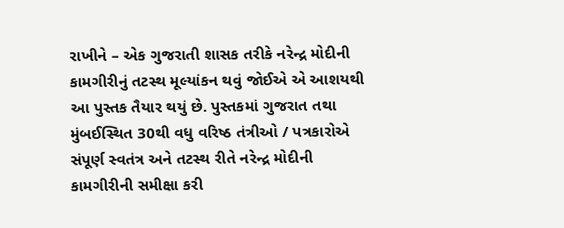રાખીને – એક ગુજરાતી શાસક તરીકે નરેન્દ્ર મોદીની કામગીરીનું તટસ્થ મૂલ્યાંકન થવું જોઈએ એ આશયથી આ પુસ્તક તૈયાર થયું છે. પુસ્તકમાં ગુજરાત તથા મુંબઈસ્થિત 30થી વધુ વરિષ્ઠ તંત્રીઓ / પત્રકારોએ સંપૂર્ણ સ્વતંત્ર અને તટસ્થ રીતે નરેન્દ્ર મોદીની કામગીરીની સમીક્ષા કરી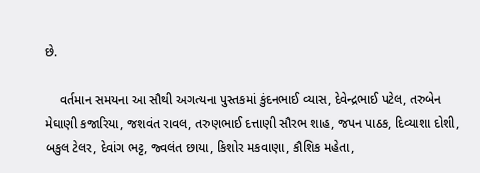છે.

    વર્તમાન સમયના આ સૌથી અગત્યના પુસ્તકમાં કુંદનભાઈ વ્યાસ, દેવેન્દ્રભાઈ પટેલ, તરુબેન મેઘાણી કજારિયા, જશવંત રાવલ, તરુણભાઈ દત્તાણી સૌરભ શાહ, જપન પાઠક, દિવ્યાશા દોશી, બકુલ ટેલર, દેવાંગ ભટ્ટ, જ્વલંત છાયા, કિશોર મકવાણા, કૌશિક મહેતા,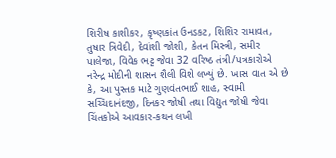શિરીષ કાશીકર, કૃષ્ણકાંત ઉનડકટ, શિશિર રામાવત, તુષાર ત્રિવેદી, દેવાંશી જોશી, કેતન મિસ્ત્રી, સમીર પાલેજા, વિવેક ભટ્ટ જેવા 32 વરિષ્ઠ તંત્રી/પત્રકારોએ નરેન્દ્ર મોદીની શાસન શૈલી વિશે લખ્યું છે. ખાસ વાત એ છે કે, આ પુસ્તક માટે ગુણવંતભાઈ શાહ, સ્વામી સચ્ચિદાનંદજી, દિનકર જોષી તથા વિદ્યુત જોષી જેવા ચિંતકોએ આવકાર-કથન લખી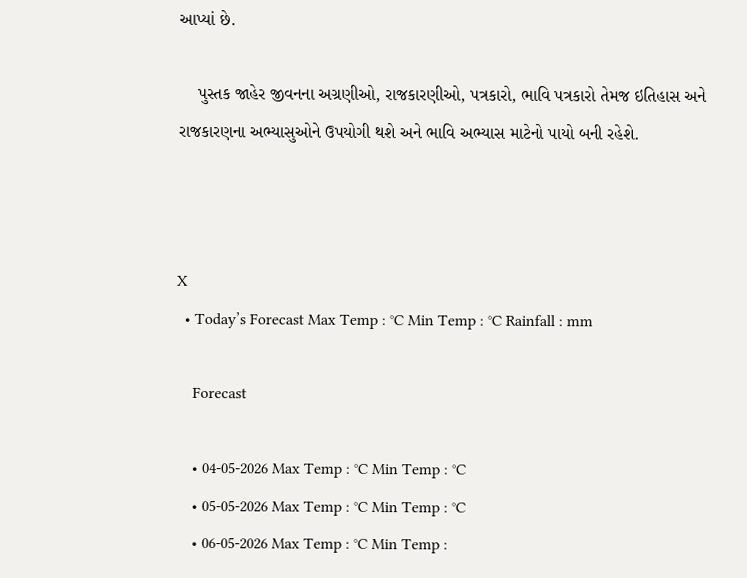આપ્યાં છે.

    પુસ્તક જાહેર જીવનના અગ્રણીઓ, રાજકારણીઓ, પત્રકારો, ભાવિ પત્રકારો તેમજ ઇતિહાસ અને રાજકારણના અભ્યાસુઓને ઉપયોગી થશે અને ભાવિ અભ્યાસ માટેનો પાયો બની રહેશે.



X
  • Today’s Forecast Max Temp : °C Min Temp : °C Rainfall : mm

    Forecast

    • 04-05-2026 Max Temp : °C Min Temp : °C
    • 05-05-2026 Max Temp : °C Min Temp : °C
    • 06-05-2026 Max Temp : °C Min Temp :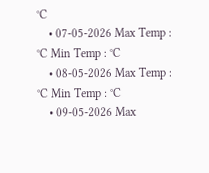°C
    • 07-05-2026 Max Temp : °C Min Temp : °C
    • 08-05-2026 Max Temp : °C Min Temp : °C
    • 09-05-2026 Max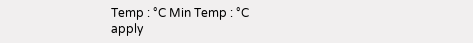Temp : °C Min Temp : °C
apply